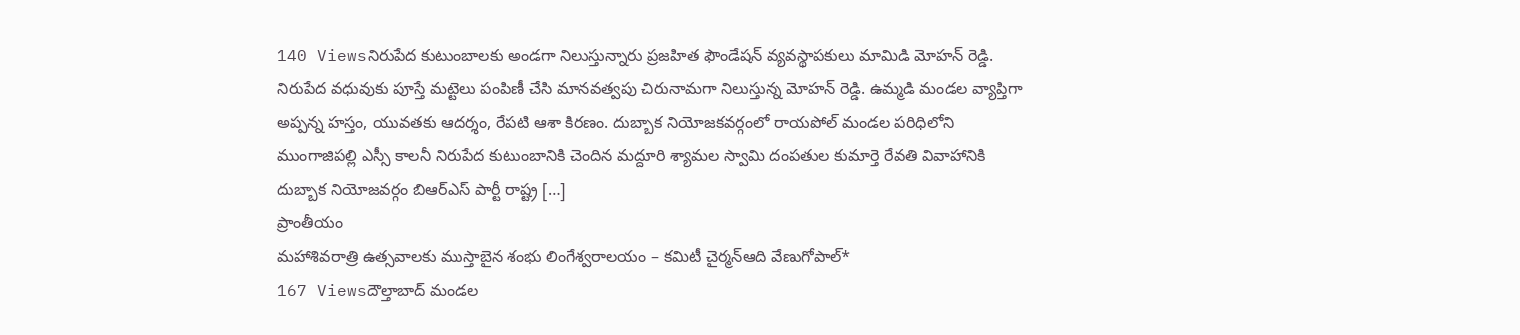140 Viewsనిరుపేద కుటుంబాలకు అండగా నిలుస్తున్నారు ప్రజహిత ఫౌండేషన్ వ్యవస్థాపకులు మామిడి మోహన్ రెడ్డి. నిరుపేద వధువుకు పూస్తే మట్టెలు పంపిణీ చేసి మానవత్వపు చిరునామగా నిలుస్తున్న మోహన్ రెడ్డి. ఉమ్మడి మండల వ్యాప్తిగా అప్పన్న హస్తం, యువతకు ఆదర్శం, రేపటి ఆశా కిరణం. దుబ్బాక నియోజకవర్గంలో రాయపోల్ మండల పరిధిలోని ముంగాజిపల్లి ఎస్సీ కాలనీ నిరుపేద కుటుంబానికి చెందిన మద్దూరి శ్యామల స్వామి దంపతుల కుమార్తె రేవతి వివాహానికి దుబ్బాక నియోజవర్గం బిఆర్ఎస్ పార్టీ రాష్ట్ర […]
ప్రాంతీయం
మహాశివరాత్రి ఉత్సవాలకు ముస్తాబైన శంభు లింగేశ్వరాలయం – కమిటీ చైర్మన్ఆది వేణుగోపాల్*
167 Viewsదౌల్తాబాద్ మండల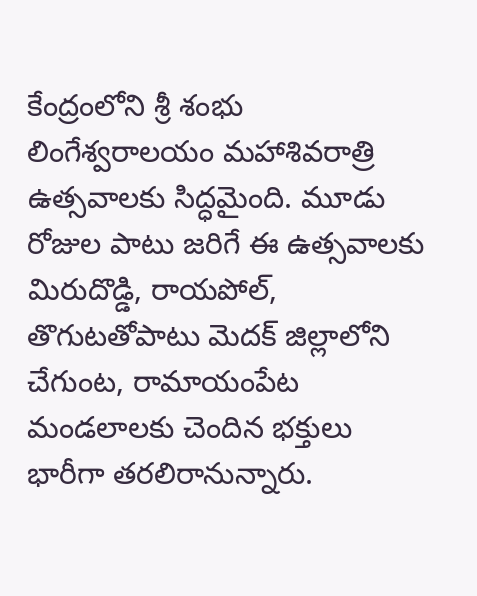కేంద్రంలోని శ్రీ శంభు లింగేశ్వరాలయం మహాశివరాత్రి ఉత్సవాలకు సిద్ధమైంది. మూడు రోజుల పాటు జరిగే ఈ ఉత్సవాలకు మిరుదొడ్డి, రాయపోల్, తొగుటతోపాటు మెదక్ జిల్లాలోని చేగుంట, రామాయంపేట మండలాలకు చెందిన భక్తులు భారీగా తరలిరానున్నారు.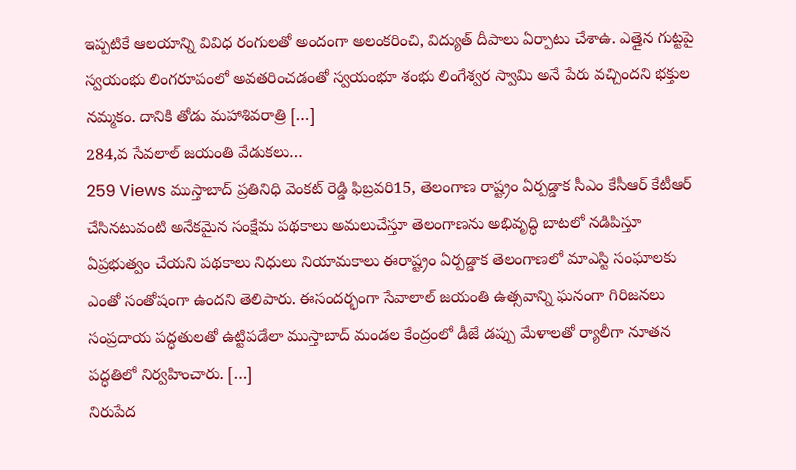ఇప్పటికే ఆలయాన్ని వివిధ రంగులతో అందంగా అలంకరించి, విద్యుత్ దీపాలు ఏర్పాటు చేశాఉ. ఎత్తైన గుట్టపై స్వయంభు లింగరూపంలో అవతరించడంతో స్వయంభూ శంభు లింగేశ్వర స్వామి అనే పేరు వచ్చిందని భక్తుల నమ్మకం. దానికి తోడు మహాశివరాత్రి […]
284,వ సేవలాల్ జయంతి వేడుకలు…
259 Views ముస్తాబాద్ ప్రతినిధి వెంకట్ రెడ్డి ఫిబ్రవరి15, తెలంగాణ రాష్ట్రం ఏర్పడ్డాక సీఎం కేసీఆర్ కేటీఆర్ చేసినటువంటి అనేకమైన సంక్షేమ పథకాలు అమలుచేస్తూ తెలంగాణను అభివృద్ధి బాటలో నడిపిస్తూ ఏప్రభుత్వం చేయని పథకాలు నిధులు నియామకాలు ఈరాష్ట్రం ఏర్పడ్డాక తెలంగాణలో మాఎస్టి సంఘాలకు ఎంతో సంతోషంగా ఉందని తెలిపారు. ఈసందర్భంగా సేవాలాల్ జయంతి ఉత్సవాన్ని ఘనంగా గిరిజనలు సంప్రదాయ పద్ధతులతో ఉట్టిపడేలా ముస్తాబాద్ మండల కేంద్రంలో డీజే డప్పు మేళాలతో ర్యాలీగా నూతన పద్ధతిలో నిర్వహించారు. […]
నిరుపేద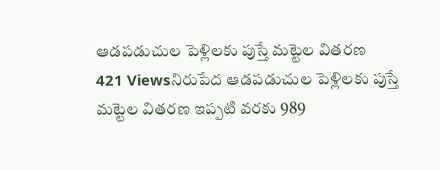ఆడపడుచుల పెళ్లిలకు పుస్తే మట్టెల వితరణ
421 Viewsనిరుపేద ఆడపడుచుల పెళ్లిలకు పుస్తే మట్టెల వితరణ ఇప్పటి వరకు 989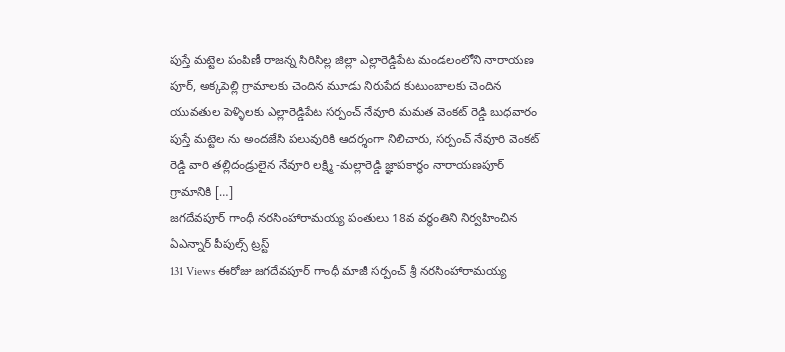పుస్తే మట్టెల పంపిణీ రాజన్న సిరిసిల్ల జిల్లా ఎల్లారెడ్డిపేట మండలంలోని నారాయణ పూర్, అక్కపెల్లి గ్రామాలకు చెందిన మూడు నిరుపేద కుటుంబాలకు చెందిన యువతుల పెళ్ళిలకు ఎల్లారెడ్డిపేట సర్పంచ్ నేవూరి మమత వెంకట్ రెడ్డి బుధవారం పుస్తే మట్టెల ను అందజేసి పలువురికి ఆదర్శంగా నిలిచారు, సర్పంచ్ నేవూరి వెంకట్ రెడ్డి వారి తల్లిదండ్రులైన నేవూరి లక్ష్మి -మల్లారెడ్డి జ్ఞాపకార్థం నారాయణపూర్ గ్రామానికి […]
జగదేవపూర్ గాంధీ నరసింహారామయ్య పంతులు 18వ వర్ధంతిని నిర్వహించిన ఏఎన్నార్ పీపుల్స్ ట్రస్ట్
131 Views ఈరోజు జగదేవపూర్ గాంధీ మాజీ సర్పంచ్ శ్రీ నరసింహారామయ్య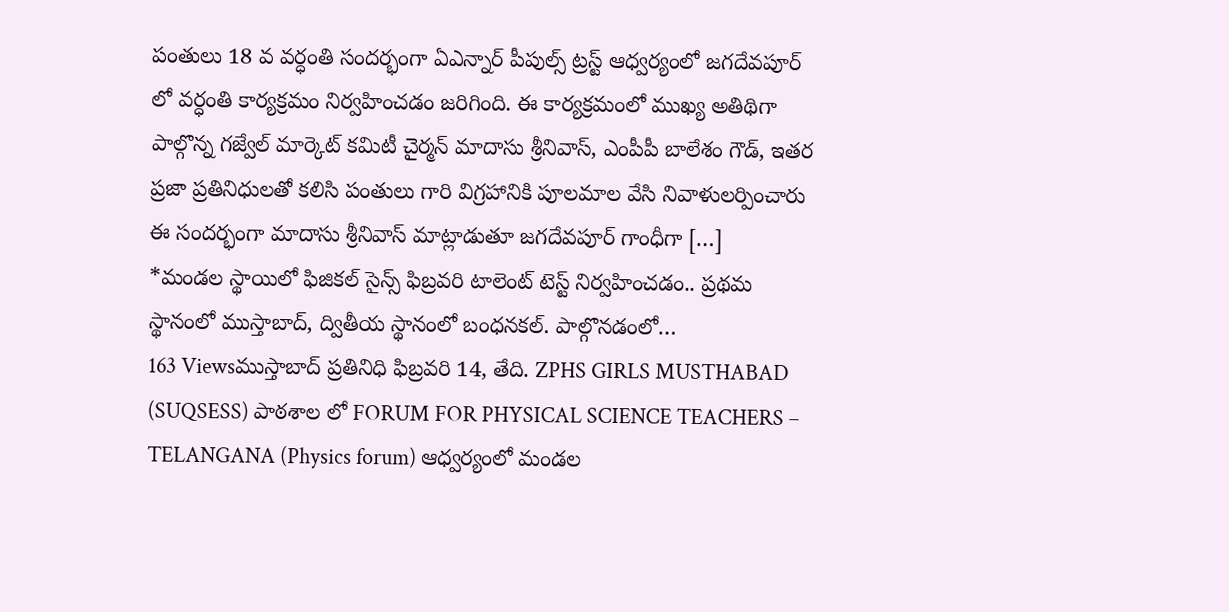పంతులు 18 వ వర్ధంతి సందర్భంగా ఏఎన్నార్ పీపుల్స్ ట్రస్ట్ ఆధ్వర్యంలో జగదేవపూర్ లో వర్ధంతి కార్యక్రమం నిర్వహించడం జరిగింది. ఈ కార్యక్రమంలో ముఖ్య అతిథిగా పాల్గొన్న గజ్వేల్ మార్కెట్ కమిటీ చైర్మన్ మాదాసు శ్రీనివాస్, ఎంపీపీ బాలేశం గౌడ్, ఇతర ప్రజా ప్రతినిధులతో కలిసి పంతులు గారి విగ్రహానికి పూలమాల వేసి నివాళులర్పించారు ఈ సందర్భంగా మాదాసు శ్రీనివాస్ మాట్లాడుతూ జగదేవపూర్ గాంధీగా […]
*మండల స్థాయిలో ఫిజికల్ సైన్స్ ఫిబ్రవరి టాలెంట్ టెస్ట్ నిర్వహించడం.. ప్రథమ స్థానంలో ముస్తాబాద్, ద్వితీయ స్థానంలో బంధనకల్. పాల్గొనడంలో…
163 Viewsముస్తాబాద్ ప్రతినిధి ఫిబ్రవరి 14, తేది. ZPHS GIRLS MUSTHABAD (SUQSESS) పాఠశాల లో FORUM FOR PHYSICAL SCIENCE TEACHERS – TELANGANA (Physics forum) ఆధ్వర్యంలో మండల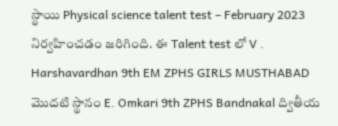స్థాయి Physical science talent test – February 2023 నిర్వహించడం జరిగింది. ఈ Talent test లో V . Harshavardhan 9th EM ZPHS GIRLS MUSTHABAD మొదటి స్థానం E. Omkari 9th ZPHS Bandnakal ద్వితీయ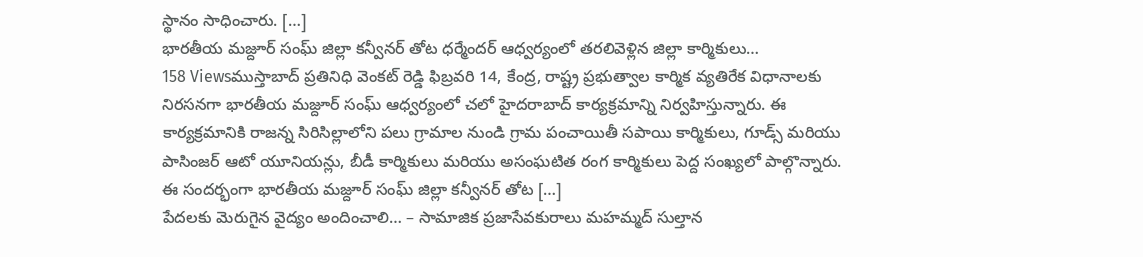స్థానం సాధించారు. […]
భారతీయ మజ్దూర్ సంఘ్ జిల్లా కన్వీనర్ తోట ధర్మేందర్ ఆధ్వర్యంలో తరలివెళ్లిన జిల్లా కార్మికులు…
158 Viewsముస్తాబాద్ ప్రతినిధి వెంకట్ రెడ్డి ఫిబ్రవరి 14, కేంద్ర, రాష్ట్ర ప్రభుత్వాల కార్మిక వ్యతిరేక విధానాలకు నిరసనగా భారతీయ మజ్దూర్ సంఘ్ ఆధ్వర్యంలో చలో హైదరాబాద్ కార్యక్రమాన్ని నిర్వహిస్తున్నారు. ఈ కార్యక్రమానికి రాజన్న సిరిసిల్లాలోని పలు గ్రామాల నుండి గ్రామ పంచాయితీ సపాయి కార్మికులు, గూడ్స్ మరియు పాసింజర్ ఆటో యూనియన్లు, బీడీ కార్మికులు మరియు అసంఘటిత రంగ కార్మికులు పెద్ద సంఖ్యలో పాల్గొన్నారు. ఈ సందర్భంగా భారతీయ మజ్దూర్ సంఘ్ జిల్లా కన్వీనర్ తోట […]
పేదలకు మెరుగైన వైద్యం అందించాలి… – సామాజిక ప్రజాసేవకురాలు మహమ్మద్ సుల్తాన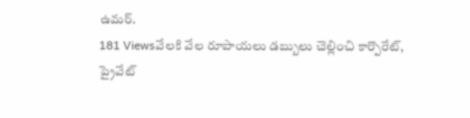ఉమర్.
181 Viewsవేలకి వేల రూపాయలు డబ్బులు చెల్లించి కార్పొరేట్, ప్రైవేట్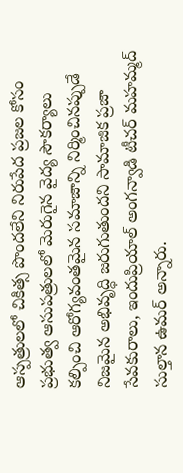ఆస్పత్రులలో చికిత్స పొందలేని నిరుపేద ప్రజల కోసం ప్రభుత్వ ఆసుపత్రులలో మెరుగైన వైద్య సౌకర్యాలు కల్పించి ఆరోగ్యవంతమైన సమాజాన్ని నిర్మించినప్పుడే నిజమైన అభివృద్ధి జరుగుతుందని సామాజిక ప్రజా సేవకురాలు, ఇందుప్రియాల్ అంగన్వాడి టీచర్ మహమ్మద్ సుల్తాన ఉమర్ అన్నారు.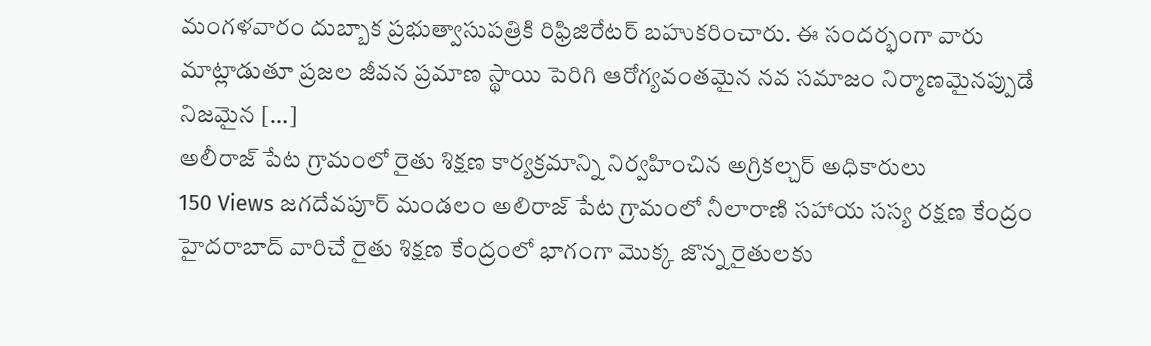మంగళవారం దుబ్బాక ప్రభుత్వాసుపత్రికి రిఫ్రిజిరేటర్ బహుకరించారు. ఈ సందర్భంగా వారు మాట్లాడుతూ ప్రజల జీవన ప్రమాణ స్థాయి పెరిగి ఆరోగ్యవంతమైన నవ సమాజం నిర్మాణమైనప్పుడే నిజమైన […]
అలీరాజ్ పేట గ్రామంలో రైతు శిక్షణ కార్యక్రమాన్ని నిర్వహించిన అగ్రికల్చర్ అధికారులు
150 Views జగదేవపూర్ మండలం అలిరాజ్ పేట గ్రామంలో నీలారాణి సహాయ సస్య రక్షణ కేంద్రం హైదరాబాద్ వారిచే రైతు శిక్షణ కేంద్రంలో భాగంగా మొక్క జొన్న రైతులకు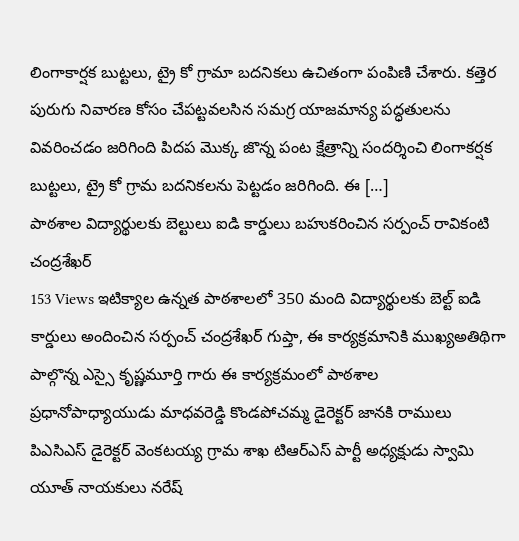లింగాకార్షక బుట్టలు, ట్రై కో గ్రామా బదనికలు ఉచితంగా పంపిణి చేశారు. కత్తెర పురుగు నివారణ కోసం చేపట్టవలసిన సమగ్ర యాజమాన్య పద్ధతులను వివరించడం జరిగింది పిదప మొక్క జొన్న పంట క్షేత్రాన్ని సందర్శించి లింగాకర్షక బుట్టలు, ట్రై కో గ్రామ బదనికలను పెట్టడం జరిగింది. ఈ […]
పాఠశాల విద్యార్థులకు బెల్టులు ఐడి కార్డులు బహుకరించిన సర్పంచ్ రావికంటి చంద్రశేఖర్
153 Views ఇటిక్యాల ఉన్నత పాఠశాలలో 350 మంది విద్యార్థులకు బెల్ట్ ఐడి కార్డులు అందించిన సర్పంచ్ చంద్రశేఖర్ గుప్తా, ఈ కార్యక్రమానికి ముఖ్యఅతిథిగా పాల్గొన్న ఎస్సై కృష్ణమూర్తి గారు ఈ కార్యక్రమంలో పాఠశాల ప్రధానోపాధ్యాయుడు మాధవరెడ్డి కొండపోచమ్మ డైరెక్టర్ జానకి రాములు పిఎసిఎస్ డైరెక్టర్ వెంకటయ్య గ్రామ శాఖ టిఆర్ఎస్ పార్టీ అధ్యక్షుడు స్వామి యూత్ నాయకులు నరేష్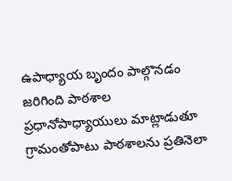ఉపాధ్యాయ బృందం పాల్గొనడం జరిగింది పాఠశాల ప్రధానోపాధ్యాయులు మాట్లాడుతూ గ్రామంతోపాటు పాఠశాలను ప్రతినెలా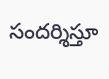సందర్శిస్తూ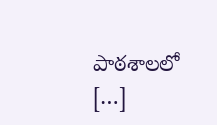పాఠశాలలో […]